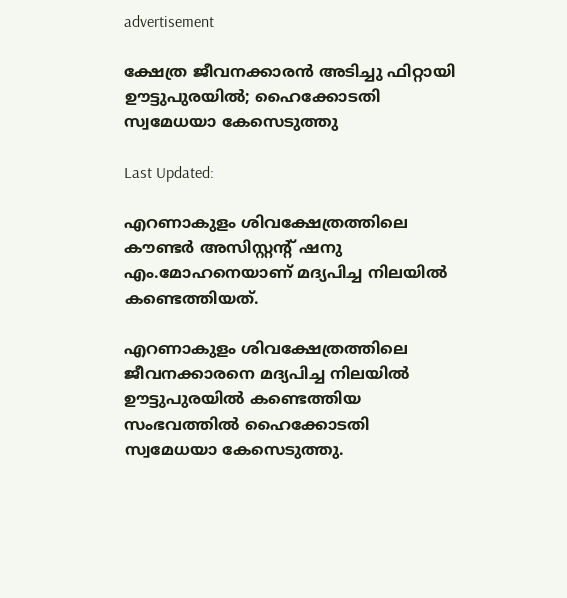advertisement

ക്ഷേത്ര ജീവനക്കാരന്‍ അടിച്ചു ഫിറ്റായി ഊട്ടുപുരയില്‍; ഹൈക്കോടതി സ്വമേധയാ കേസെടുത്തു

Last Updated:

എറണാകുളം ശിവക്ഷേത്രത്തിലെ കൗണ്ടർ അസിസ്റ്റന്റ് ഷനു എം.മോഹനെയാണ് മദ്യപിച്ച നിലയിൽ കണ്ടെത്തിയത്.

എറണാകുളം ശിവക്ഷേത്രത്തിലെ ജീവനക്കാരനെ മദ്യപിച്ച നിലയില്‍ ഊട്ടുപുരയില്‍ കണ്ടെത്തിയ സംഭവത്തില്‍ ഹൈക്കോടതി സ്വമേധയാ കേസെടുത്തു.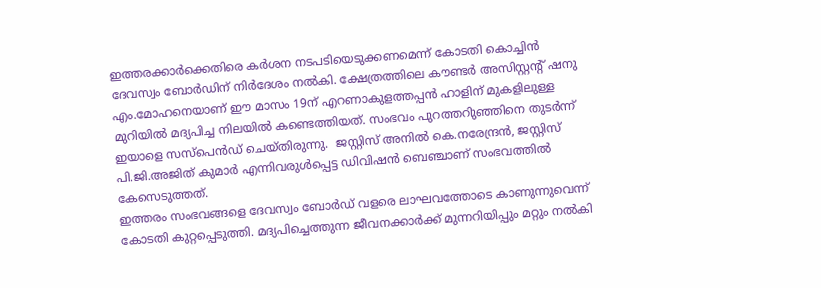ഇത്തരക്കാര്‍ക്കെതിരെ കര്‍ശന നടപടിയെടുക്കണമെന്ന് കോടതി കൊച്ചിന്‍ ദേവസ്വം ബോര്‍ഡിന് നിര്‍ദേശം നല്‍കി. ക്ഷേത്രത്തിലെ കൗണ്ടർ അസിസ്റ്റന്റ് ഷനു എം.മോഹനെയാണ് ഈ മാസം 19ന് എറണാകുളത്തപ്പൻ ഹാളിന് മുകളിലുള്ള മുറിയിൽ മദ്യപിച്ച നിലയിൽ കണ്ടെത്തിയത്. സംഭവം പുറത്തറിുഞ്ഞിനെ തുടർന്ന് ഇയാളെ സസ്പെൻഡ് ചെയ്തിരുന്നു.  ജസ്റ്റിസ് അനിൽ കെ.നരേന്ദ്രൻ, ജസ്റ്റിസ് പി.ജി.അജിത് കുമാർ എന്നിവരുൾപ്പെട്ട ഡിവിഷൻ ബെഞ്ചാണ് സംഭവത്തില്‍ കേസെടുത്തത്.
ഇത്തരം സംഭവങ്ങളെ ദേവസ്വം ബോർഡ് വളരെ ലാഘവത്തോടെ കാണുന്നുവെന്ന് കോടതി കുറ്റപ്പെടുത്തി. മദ്യപിച്ചെത്തുന്ന ജീവനക്കാർക്ക് മുന്നറിയിപ്പും മറ്റും നൽകി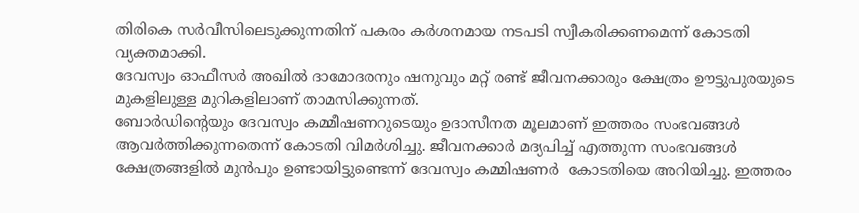തിരികെ സർവീസിലെടുക്കുന്നതിന് പകരം കർശനമായ നടപടി സ്വീകരിക്കണമെന്ന് കോടതി വ്യക്തമാക്കി.
ദേവസ്വം ഓഫീസർ അഖിൽ ദാമോദരനും ഷനുവും മറ്റ് രണ്ട് ജീവനക്കാരും ക്ഷേത്രം ഊട്ടുപുരയുടെ മുകളിലുള്ള മുറികളിലാണ് താമസിക്കുന്നത്.
ബോർഡിന്റെയും ദേവസ്വം കമ്മീഷണറുടെയും ഉദാസീനത മൂലമാണ് ഇത്തരം സംഭവങ്ങൾ ആവർത്തിക്കുന്നതെന്ന് കോടതി വിമര്‍ശിച്ചു. ജീവനക്കാർ മദ്യപിച്ച് എത്തുന്ന സംഭവങ്ങൾ ക്ഷേത്രങ്ങളിൽ മുൻപും ഉണ്ടായിട്ടുണ്ടെന്ന് ദേവസ്വം കമ്മിഷണർ  കോടതിയെ അറിയിച്ചു. ഇത്തരം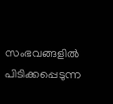സംഭവങ്ങളിൽ പിടിക്കപ്പെടുന്ന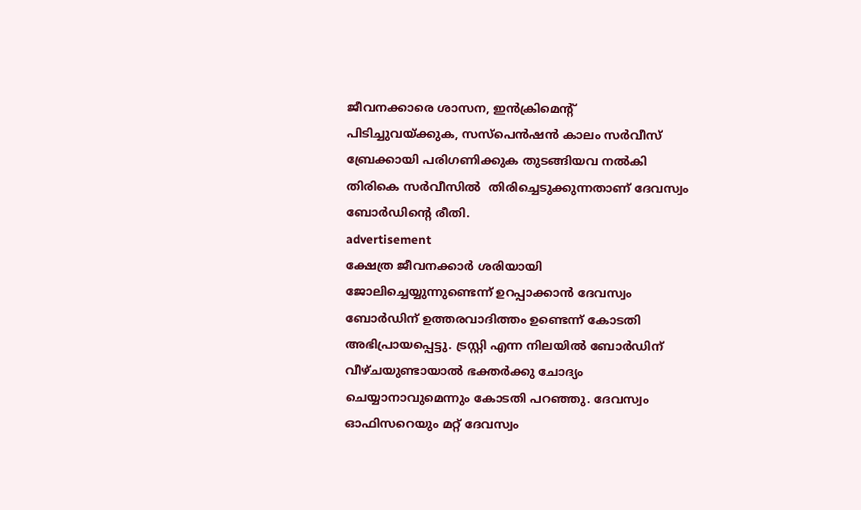ജീവനക്കാരെ ശാസന, ഇൻക്രിമെന്റ് പിടിച്ചുവയ്ക്കുക, സസ്പെൻഷൻ കാലം സർവീസ് ബ്രേക്കായി പരിഗണിക്കുക തുടങ്ങിയവ നൽകി തിരികെ സർവീസിൽ  തിരിച്ചെടുക്കുന്നതാണ് ദേവസ്വം ബോര്‍ഡിന്‍റെ രീതി.
advertisement
ക്ഷേത്ര ജീവനക്കാർ ശരിയായി ജോലിച്ചെയ്യുന്നുണ്ടെന്ന് ഉറപ്പാക്കാൻ ദേവസ്വം ബോർഡിന് ഉത്തരവാദിത്തം ഉണ്ടെന്ന് കോടതി അഭിപ്രായപ്പെട്ടു. ട്രസ്റ്റി എന്ന നിലയിൽ ബോർഡിന് വീഴ്ചയുണ്ടായാൽ ഭക്തർക്കു ചോദ്യം ചെയ്യാനാവുമെന്നും കോടതി പറഞ്ഞു. ദേവസ്വം ഓഫിസറെയും മറ്റ് ദേവസ്വം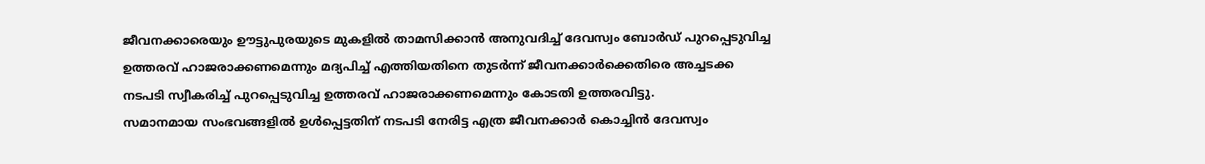ജീവനക്കാരെയും ഊട്ടുപുരയുടെ മുകളിൽ താമസിക്കാൻ അനുവദിച്ച് ദേവസ്വം ബോർഡ് പുറപ്പെടുവിച്ച ഉത്തരവ് ഹാജരാക്കണമെന്നും മദ്യപിച്ച് എത്തിയതിനെ തുടർന്ന് ജീവനക്കാർക്കെതിരെ അച്ചടക്ക നടപടി സ്വീകരിച്ച് പുറപ്പെടുവിച്ച ഉത്തരവ് ഹാജരാക്കണമെന്നും കോടതി ഉത്തരവിട്ടു.
സമാനമായ സംഭവങ്ങളില്‍ ഉള്‍പ്പെട്ടതിന് നടപടി നേരിട്ട എത്ര ജീവനക്കാർ കൊച്ചിൻ ദേവസ്വം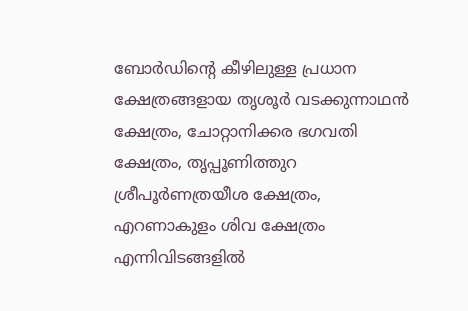ബോർഡിന്റെ കീഴിലുള്ള പ്രധാന ക്ഷേത്രങ്ങളായ തൃശൂർ വടക്കുന്നാഥൻ ക്ഷേത്രം, ചോറ്റാനിക്കര ഭഗവതി ക്ഷേത്രം, തൃപ്പൂണിത്തുറ ശ്രീപൂർണത്രയീശ ക്ഷേത്രം, എറണാകുളം ശിവ ക്ഷേത്രം എന്നിവിടങ്ങളിൽ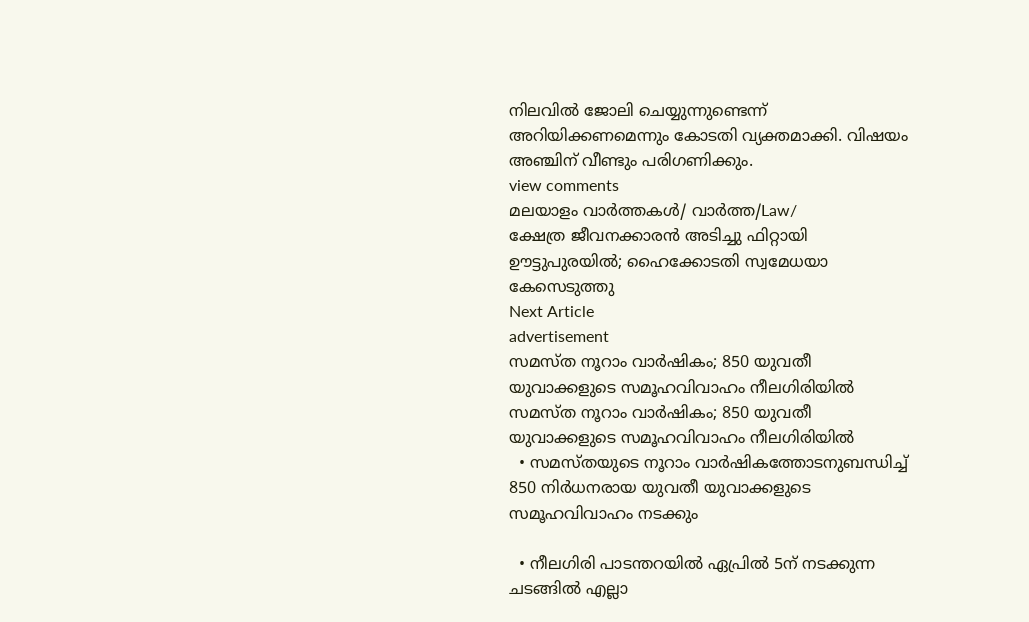നിലവിൽ ജോലി ചെയ്യുന്നുണ്ടെന്ന് അറിയിക്കണമെന്നും കോടതി വ്യക്തമാക്കി. വിഷയം അഞ്ചിന് വീണ്ടും പരിഗണിക്കും.
view comments
മലയാളം വാർത്തകൾ/ വാർത്ത/Law/
ക്ഷേത്ര ജീവനക്കാരന്‍ അടിച്ചു ഫിറ്റായി ഊട്ടുപുരയില്‍; ഹൈക്കോടതി സ്വമേധയാ കേസെടുത്തു
Next Article
advertisement
സമസ്ത നൂറാം വാർഷികം; 850 യുവതീ യുവാക്കളുടെ സമൂഹവിവാഹം നീലഗിരിയിൽ
സമസ്ത നൂറാം വാർഷികം; 850 യുവതീ യുവാക്കളുടെ സമൂഹവിവാഹം നീലഗിരിയിൽ
  • സമസ്തയുടെ നൂറാം വാർഷികത്തോടനുബന്ധിച്ച് 850 നിർധനരായ യുവതീ യുവാക്കളുടെ സമൂഹവിവാഹം നടക്കും

  • നീലഗിരി പാടന്തറയിൽ ഏപ്രിൽ 5ന് നടക്കുന്ന ചടങ്ങിൽ എല്ലാ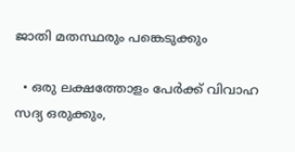ജാതി മതസ്ഥരും പങ്കെടുക്കും

  • ഒരു ലക്ഷത്തോളം പേർക്ക് വിവാഹ സദ്യ ഒരുക്കും,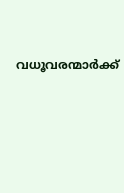വധൂവരന്മാർക്ക്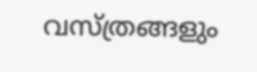വസ്ത്രങ്ങളും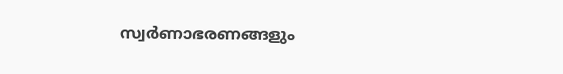സ്വർണാഭരണങ്ങളും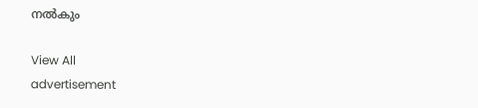നൽകും

View All
advertisement